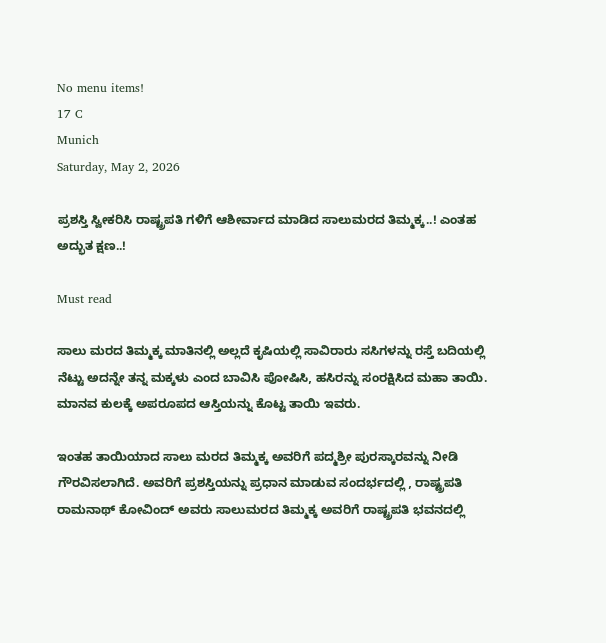No menu items!
17 C
Munich
Saturday, May 2, 2026

ಪ್ರಶಸ್ತಿ ಸ್ವೀಕರಿಸಿ ರಾಷ್ಟ್ರಪತಿ ಗಳಿಗೆ ಆಶೀರ್ವಾದ ಮಾಡಿದ ಸಾಲುಮರದ ತಿಮ್ಮಕ್ಕ..! ಎಂತಹ ಅದ್ಭುತ ಕ್ಷಣ..!

Must read

ಸಾಲು ಮರದ ತಿಮ್ಮಕ್ಕ ಮಾತಿನಲ್ಲಿ ಅಲ್ಲದೆ ಕೃಷಿಯಲ್ಲಿ ಸಾವಿರಾರು ಸಸಿಗಳನ್ನು ರಸ್ತೆ ಬದಿಯಲ್ಲಿ ನೆಟ್ಟು ಅದನ್ನೇ ತನ್ನ ಮಕ್ಕಳು ಎಂದ ಬಾವಿಸಿ ಪೋಷಿಸಿ, ಹಸಿರನ್ನು ಸಂರಕ್ಷಿಸಿದ ಮಹಾ ತಾಯಿ. ಮಾನವ ಕುಲಕ್ಕೆ ಅಪರೂಪದ ಆಸ್ತಿಯನ್ನು ಕೊಟ್ಟ ತಾಯಿ ಇವರು.

ಇಂತಹ ತಾಯಿಯಾದ ಸಾಲು ಮರದ ತಿಮ್ಮಕ್ಕ ಅವರಿಗೆ ಪದ್ಮಶ್ರೀ ಪುರಸ್ಕಾರವನ್ನು ನೀಡಿ ಗೌರವಿಸಲಾಗಿದೆ. ಅವರಿಗೆ ಪ್ರಶಸ್ತಿಯನ್ನು ಪ್ರಧಾನ ಮಾಡುವ ಸಂದರ್ಭದಲ್ಲಿ , ರಾಷ್ಟ್ರಪತಿ ರಾಮನಾಥ್ ಕೋವಿಂದ್ ಅವರು ಸಾಲುಮರದ ತಿಮ್ಮಕ್ಕ ಅವರಿಗೆ ರಾಷ್ಟ್ರಪತಿ ಭವನದಲ್ಲಿ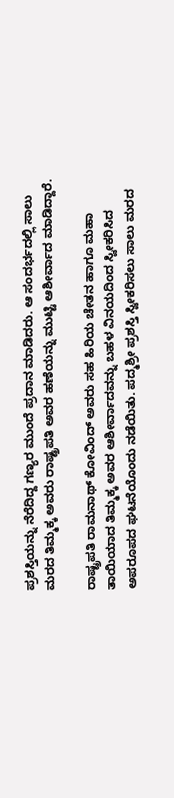ಪ್ರಶಸ್ತಿಯನ್ನು ನೆರೆದಿದ್ದ ಗಣ್ಯರ ಮುಂದೆ ಪ್ರದಾನ ಮಾಡಿದರು. ಆ ಸಂದರ್ಭದಲ್ಲಿ ಸಾಲು ಮರದ ತಿಮ್ಮಕ್ಕ ಅವರು ರಾಷ್ಟ್ರಪತಿ ಅವರ ಹಣೆಯನ್ನು ಮುಟ್ಟಿ ಆಶೀರ್ವಾದ ಮಾಡಿದ್ದಾರೆ.

ರಾಷ್ಟ್ರಪತಿ ರಾಮನಾಥ್ ಕೋವಿಂದ್ ಅವರು ಸಹ ಹಿರಿಯ ಚೇತನ ಹಾಗೂ ಮಹಾ ತಾಯಿಯಾದ ತಿಮ್ಮಕ್ಕ ಅವರ ಆಶೀರ್ವಾದವನ್ನು ಬಹಳ ವಿನಯದಿಂದ ಸ್ವೀಕರಿಸಿದ ಅಪರೂಪದ ಘಟನೆಯೊಂದು ನಡೆಯಿತು. ಪದ್ಮಶ್ರೀ ಪ್ರಶಸ್ತಿ ಸ್ವೀಕರಿಸಲು ಸಾಲು ಮರದ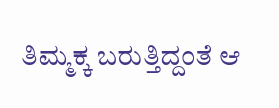ತಿಮ್ಮಕ್ಕ ಬರುತ್ತಿದ್ದಂತೆ ಆ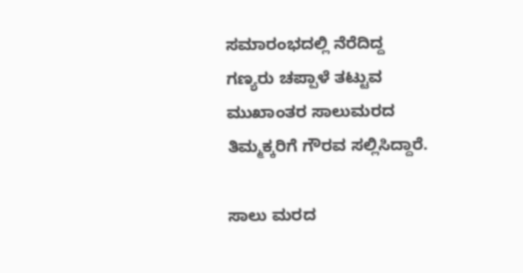ಸಮಾರಂಭದಲ್ಲಿ ನೆರೆದಿದ್ದ ಗಣ್ಯರು ಚಪ್ಪಾಳೆ ತಟ್ಟುವ ಮುಖಾಂತರ ಸಾಲುಮರದ ತಿಮ್ಮಕ್ಕರಿಗೆ ಗೌರವ ಸಲ್ಲಿಸಿದ್ದಾರೆ.

ಸಾಲು ಮರದ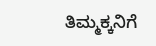ತಿಮ್ಮಕ್ಕನಿಗೆ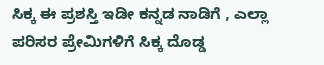ಸಿಕ್ಕ ಈ ಪ್ರಶಸ್ತಿ ಇಡೀ ಕನ್ನಡ ನಾಡಿಗೆ , ಎಲ್ಲಾ ಪರಿಸರ ಪ್ರೇಮಿಗಳಿಗೆ ಸಿಕ್ಕ ದೊಡ್ಡ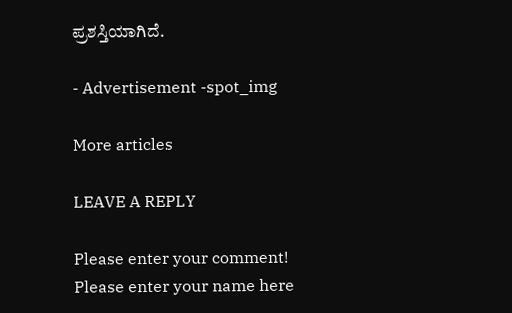ಪ್ರಶಸ್ತಿಯಾಗಿದೆ.

- Advertisement -spot_img

More articles

LEAVE A REPLY

Please enter your comment!
Please enter your name here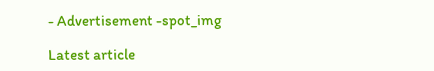- Advertisement -spot_img

Latest article